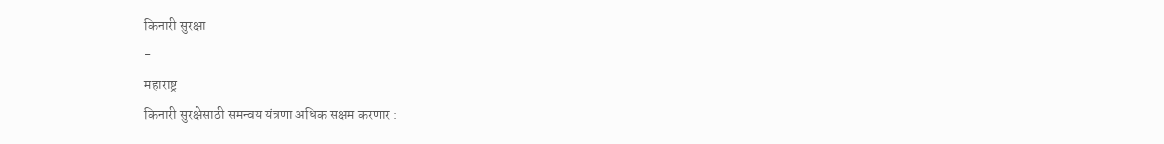किनारी सुरक्षा
-
महाराष्ट्र
किनारी सुरक्षेसाठी समन्वय यंत्रणा अधिक सक्षम करणार :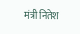मंत्री नितेश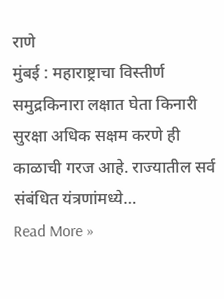राणे
मुंबई : महाराष्ट्राचा विस्तीर्ण समुद्रकिनारा लक्षात घेता किनारी सुरक्षा अधिक सक्षम करणे ही काळाची गरज आहे. राज्यातील सर्व संबंधित यंत्रणांमध्ये…
Read More »